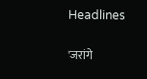Headlines

'जरांगे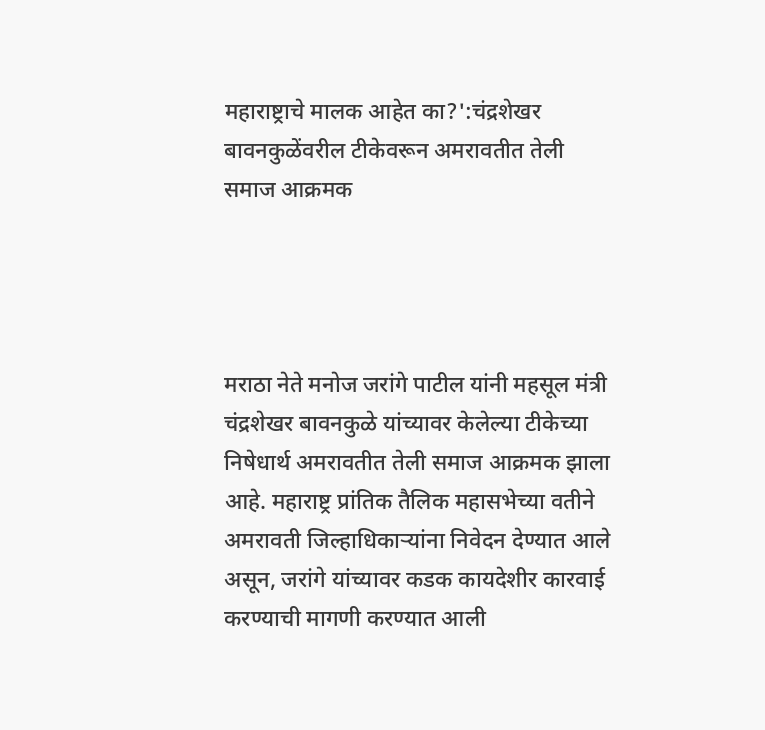महाराष्ट्राचे मालक आहेत का?':चंद्रशेखर बावनकुळेंवरील टीकेवरून अमरावतीत तेली समाज आक्रमक




मराठा नेते मनोज जरांगे पाटील यांनी महसूल मंत्री चंद्रशेखर बावनकुळे यांच्यावर केलेल्या टीकेच्या निषेधार्थ अमरावतीत तेली समाज आक्रमक झाला आहे. महाराष्ट्र प्रांतिक तैलिक महासभेच्या वतीने अमरावती जिल्हाधिकाऱ्यांना निवेदन देण्यात आले असून, जरांगे यांच्यावर कडक कायदेशीर कारवाई करण्याची मागणी करण्यात आली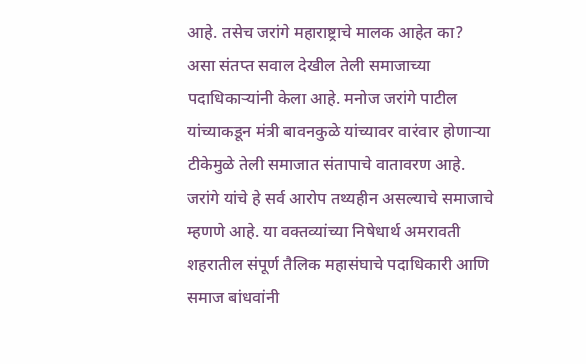आहे. तसेच जरांगे महाराष्ट्राचे मालक आहेत का? असा संतप्त सवाल देखील तेली समाजाच्या पदाधिकाऱ्यांनी केला आहे. मनोज जरांगे पाटील यांच्याकडून मंत्री बावनकुळे यांच्यावर वारंवार होणाऱ्या टीकेमुळे तेली समाजात संतापाचे वातावरण आहे. जरांगे यांचे हे सर्व आरोप तथ्यहीन असल्याचे समाजाचे म्हणणे आहे. या वक्तव्यांच्या निषेधार्थ अमरावती शहरातील संपूर्ण तैलिक महासंघाचे पदाधिकारी आणि समाज बांधवांनी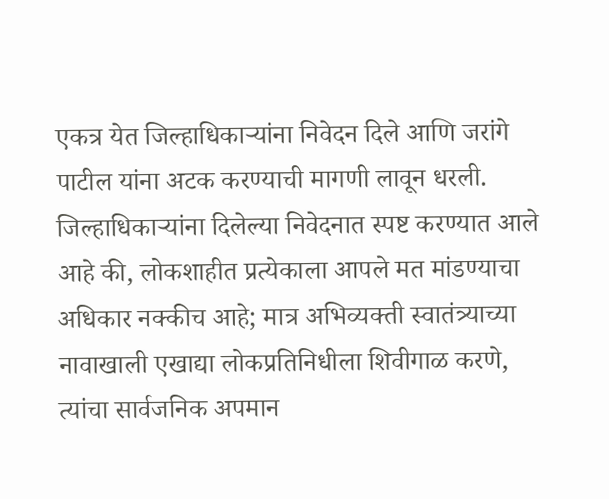एकत्र येत जिल्हाधिकाऱ्यांना निवेदन दिले आणि जरांगे पाटील यांना अटक करण्याची मागणी लावून धरली. जिल्हाधिकाऱ्यांना दिलेल्या निवेदनात स्पष्ट करण्यात आले आहे की, लोकशाहीत प्रत्येकाला आपले मत मांडण्याचा अधिकार नक्कीच आहे; मात्र अभिव्यक्ती स्वातंत्र्याच्या नावाखाली एखाद्या लोकप्रतिनिधीला शिवीगाळ करणे, त्यांचा सार्वजनिक अपमान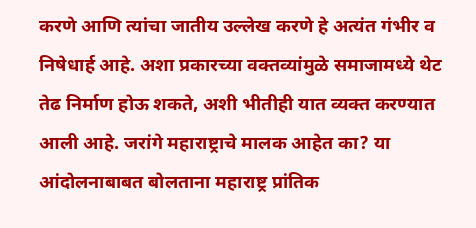करणे आणि त्यांचा जातीय उल्लेख करणे हे अत्यंत गंभीर व निषेधार्ह आहे. अशा प्रकारच्या वक्तव्यांमुळे समाजामध्ये थेट तेढ निर्माण होऊ शकते, अशी भीतीही यात व्यक्त करण्यात आली आहे. जरांगे महाराष्ट्राचे मालक आहेत का? या आंदोलनाबाबत बोलताना महाराष्ट्र प्रांतिक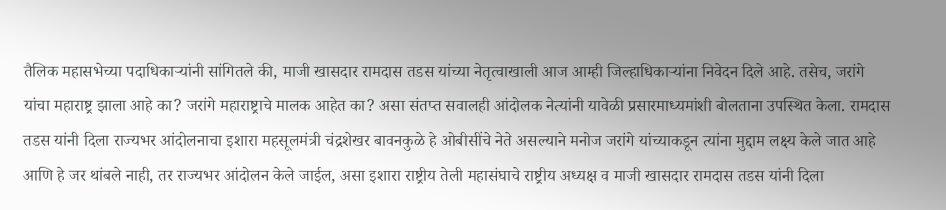तैलिक महासभेच्या पदाधिकाऱ्यांनी सांगितले की, माजी खासदार रामदास तडस यांच्या नेतृत्वाखाली आज आम्ही जिल्हाधिकाऱ्यांना निवेदन दिले आहे. तसेच, जरांगे यांचा महाराष्ट्र झाला आहे का? जरांगे महाराष्ट्राचे मालक आहेत का? असा संतप्त सवालही आंदोलक नेत्यांनी यावेळी प्रसारमाध्यमांशी बोलताना उपस्थित केला. रामदास तडस यांनी दिला राज्यभर आंदोलनाचा इशारा महसूलमंत्री चंद्रशेखर बावनकुळे हे ओबीसींचे नेते असल्याने मनोज जरांगे यांच्याकडून त्यांना मुद्दाम लक्ष्य केले जात आहे आणि हे जर थांबले नाही, तर राज्यभर आंदोलन केले जाईल, असा इशारा राष्ट्रीय तेली महासंघाचे राष्ट्रीय अध्यक्ष व माजी खासदार रामदास तडस यांनी दिला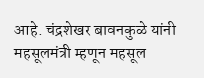आहे. चंद्रशेखर बावनकुळे यांनी महसूलमंत्री म्हणून महसूल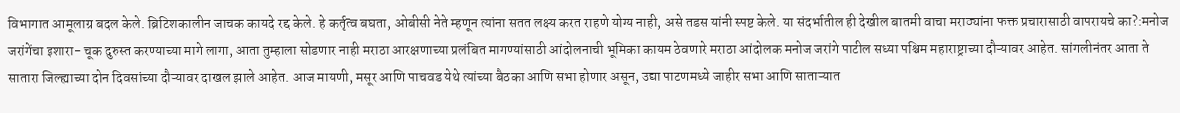विभागात आमूलाग्र बदल केले. ब्रिटिशकालीन जाचक कायदे रद्द केले. हे कर्तृत्व बघता, ओबीसी नेते म्हणून त्यांना सतत लक्ष्य करत राहणे योग्य नाही, असे तडस यांनी स्पष्ट केले. या संदर्भातील ही देखील बातमी वाचा मराठ्यांना फक्त प्रचारासाठी वापरायचे का?:मनोज जरांगेंचा इशारा- चूक दुरुस्त करण्याच्या मागे लागा, आता तुम्हाला सोडणार नाही मराठा आरक्षणाच्या प्रलंबित मागण्यांसाठी आंदोलनाची भूमिका कायम ठेवणारे मराठा आंदोलक मनोज जरांगे पाटील सध्या पश्चिम महाराष्ट्राच्या दौऱ्यावर आहेत. सांगलीनंतर आता ते सातारा जिल्ह्याच्या दोन दिवसांच्या दौऱ्यावर दाखल झाले आहेत. आज मायणी, मसूर आणि पाचवड येथे त्यांच्या बैठका आणि सभा होणार असून, उद्या पाटणमध्ये जाहीर सभा आणि साताऱ्यात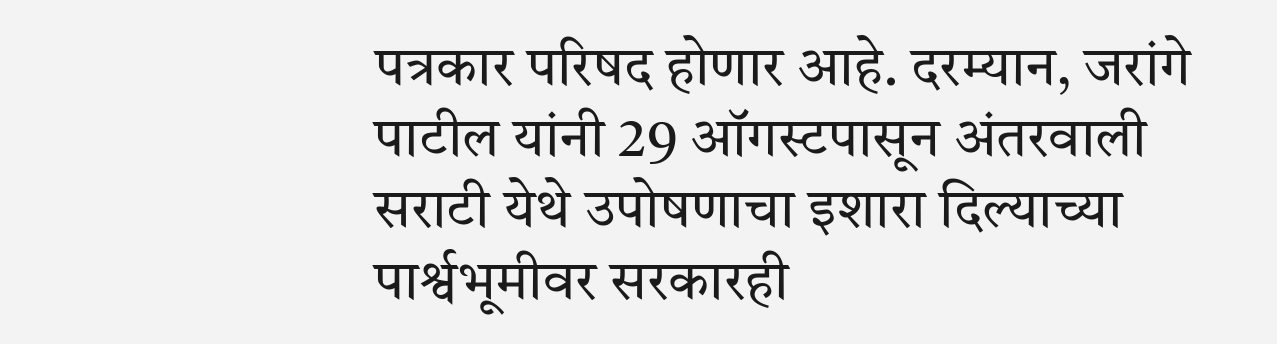पत्रकार परिषद होणार आहे. दरम्यान, जरांगे पाटील यांनी 29 ऑगस्टपासून अंतरवाली सराटी येथे उपोषणाचा इशारा दिल्याच्या पार्श्वभूमीवर सरकारही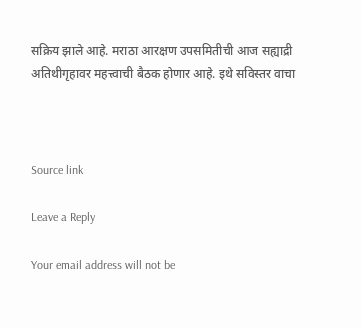सक्रिय झाले आहे. मराठा आरक्षण उपसमितीची आज सह्याद्री अतिथीगृहावर महत्त्वाची बैठक होणार आहे. इथे सविस्तर वाचा



Source link

Leave a Reply

Your email address will not be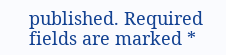published. Required fields are marked *